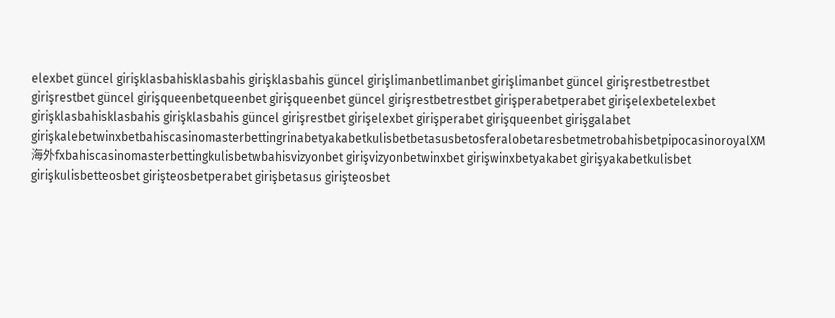elexbet güncel girişklasbahisklasbahis girişklasbahis güncel girişlimanbetlimanbet girişlimanbet güncel girişrestbetrestbet girişrestbet güncel girişqueenbetqueenbet girişqueenbet güncel girişrestbetrestbet girişperabetperabet girişelexbetelexbet girişklasbahisklasbahis girişklasbahis güncel girişrestbet girişelexbet girişperabet girişqueenbet girişgalabet girişkalebetwinxbetbahiscasinomasterbettingrinabetyakabetkulisbetbetasusbetosferalobetaresbetmetrobahisbetpipocasinoroyalXM海外fxbahiscasinomasterbettingkulisbetwbahisvizyonbet girişvizyonbetwinxbet girişwinxbetyakabet girişyakabetkulisbet girişkulisbetteosbet girişteosbetperabet girişbetasus girişteosbet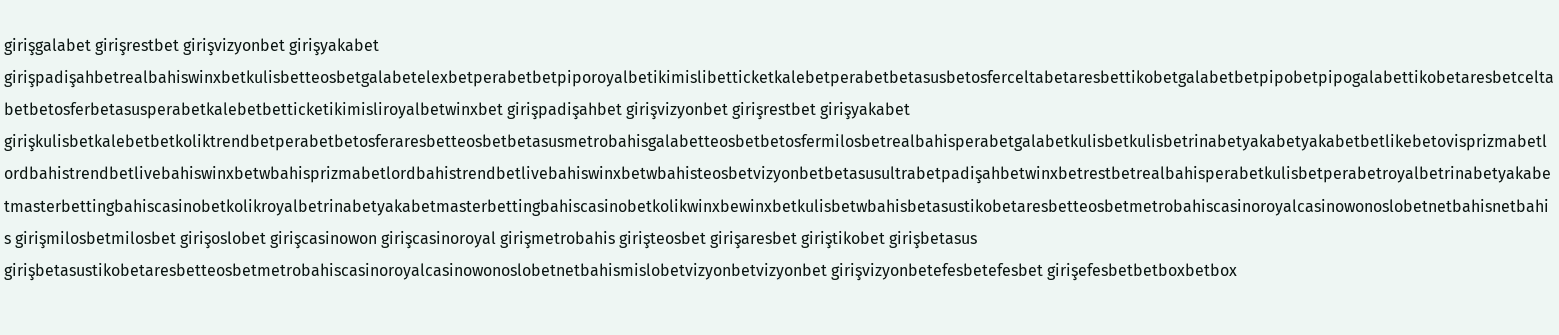girişgalabet girişrestbet girişvizyonbet girişyakabet girişpadişahbetrealbahiswinxbetkulisbetteosbetgalabetelexbetperabetbetpiporoyalbetikimislibetticketkalebetperabetbetasusbetosferceltabetaresbettikobetgalabetbetpipobetpipogalabettikobetaresbetceltabetbetosferbetasusperabetkalebetbetticketikimisliroyalbetwinxbet girişpadişahbet girişvizyonbet girişrestbet girişyakabet girişkulisbetkalebetbetkoliktrendbetperabetbetosferaresbetteosbetbetasusmetrobahisgalabetteosbetbetosfermilosbetrealbahisperabetgalabetkulisbetkulisbetrinabetyakabetyakabetbetlikebetovisprizmabetlordbahistrendbetlivebahiswinxbetwbahisprizmabetlordbahistrendbetlivebahiswinxbetwbahisteosbetvizyonbetbetasusultrabetpadişahbetwinxbetrestbetrealbahisperabetkulisbetperabetroyalbetrinabetyakabetmasterbettingbahiscasinobetkolikroyalbetrinabetyakabetmasterbettingbahiscasinobetkolikwinxbewinxbetkulisbetwbahisbetasustikobetaresbetteosbetmetrobahiscasinoroyalcasinowonoslobetnetbahisnetbahis girişmilosbetmilosbet girişoslobet girişcasinowon girişcasinoroyal girişmetrobahis girişteosbet girişaresbet giriştikobet girişbetasus girişbetasustikobetaresbetteosbetmetrobahiscasinoroyalcasinowonoslobetnetbahismislobetvizyonbetvizyonbet girişvizyonbetefesbetefesbet girişefesbetbetboxbetbox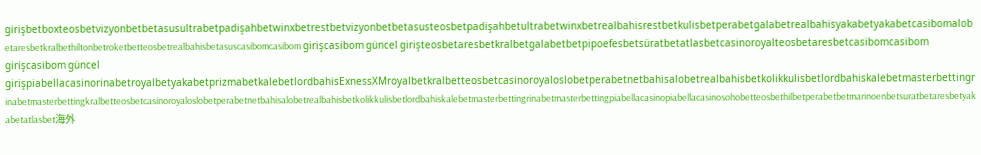girişbetboxteosbetvizyonbetbetasusultrabetpadişahbetwinxbetrestbetvizyonbetbetasusteosbetpadişahbetultrabetwinxbetrealbahisrestbetkulisbetperabetgalabetrealbahisyakabetyakabetcasibomalobetaresbetkralbethiltonbetroketbetteosbetrealbahisbetasuscasibomcasibom girişcasibom güncel girişteosbetaresbetkralbetgalabetbetpipoefesbetsüratbetatlasbetcasinoroyalteosbetaresbetcasibomcasibom girişcasibom güncel girişpiabellacasinorinabetroyalbetyakabetprizmabetkalebetlordbahisExnessXMroyalbetkralbetteosbetcasinoroyaloslobetperabetnetbahisalobetrealbahisbetkolikkulisbetlordbahiskalebetmasterbettingrinabetmasterbettingkralbetteosbetcasinoroyaloslobetperabetnetbahisalobetrealbahisbetkolikkulisbetlordbahiskalebetmasterbettingrinabetmasterbettingpiabellacasinopiabellacasinosohobetteosbethilbetperabetbetmarinoenbetsuratbetaresbetyakabetatlasbet海外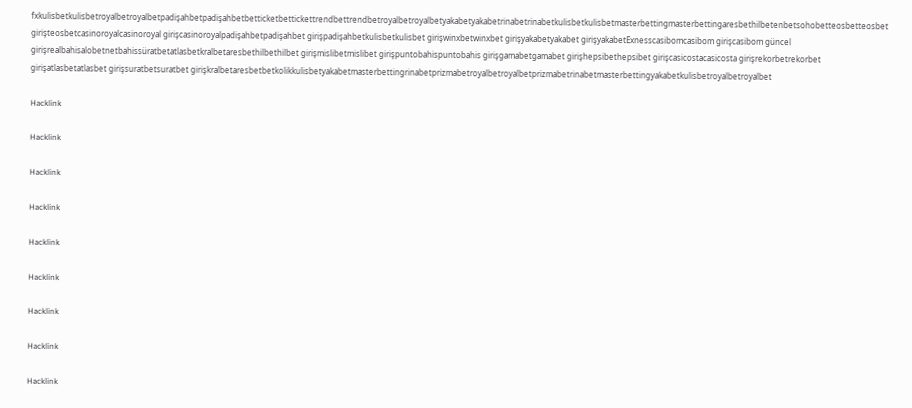fxkulisbetkulisbetroyalbetroyalbetpadişahbetpadişahbetbetticketbettickettrendbettrendbetroyalbetroyalbetyakabetyakabetrinabetrinabetkulisbetkulisbetmasterbettingmasterbettingaresbethilbetenbetsohobetteosbetteosbet girişteosbetcasinoroyalcasinoroyal girişcasinoroyalpadişahbetpadişahbet girişpadişahbetkulisbetkulisbet girişwinxbetwinxbet girişyakabetyakabet girişyakabetExnesscasibomcasibom girişcasibom güncel girişrealbahisalobetnetbahissüratbetatlasbetkralbetaresbethilbethilbet girişmislibetmislibet girişpuntobahispuntobahis girişgamabetgamabet girişhepsibethepsibet girişcasicostacasicosta girişrekorbetrekorbet girişatlasbetatlasbet girişsuratbetsuratbet girişkralbetaresbetbetkolikkulisbetyakabetmasterbettingrinabetprizmabetroyalbetroyalbetprizmabetrinabetmasterbettingyakabetkulisbetroyalbetroyalbet

Hacklink

Hacklink

Hacklink

Hacklink

Hacklink

Hacklink

Hacklink

Hacklink

Hacklink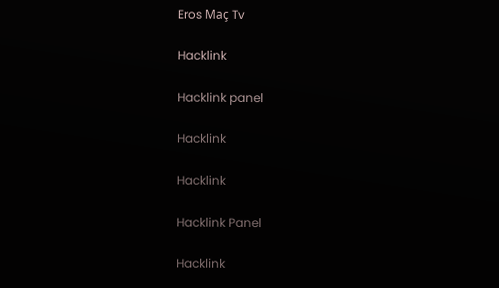Eros Maç Tv

Hacklink

Hacklink panel

Hacklink

Hacklink

Hacklink Panel

Hacklink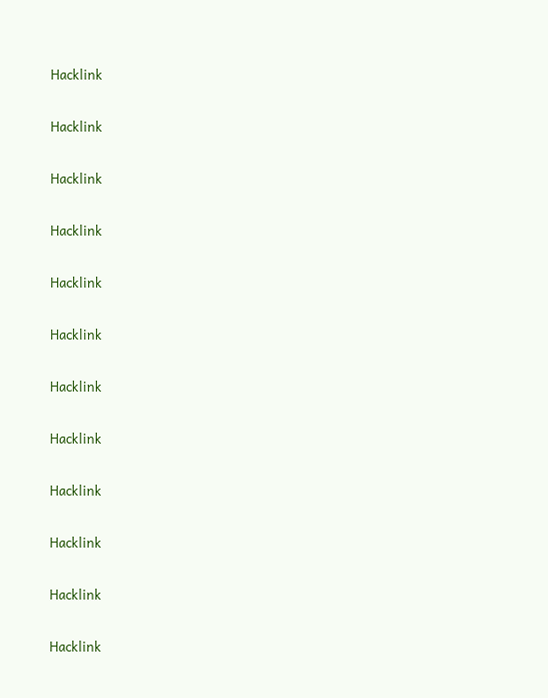Hacklink

Hacklink

Hacklink

Hacklink

Hacklink

Hacklink

Hacklink

Hacklink

Hacklink

Hacklink

Hacklink

Hacklink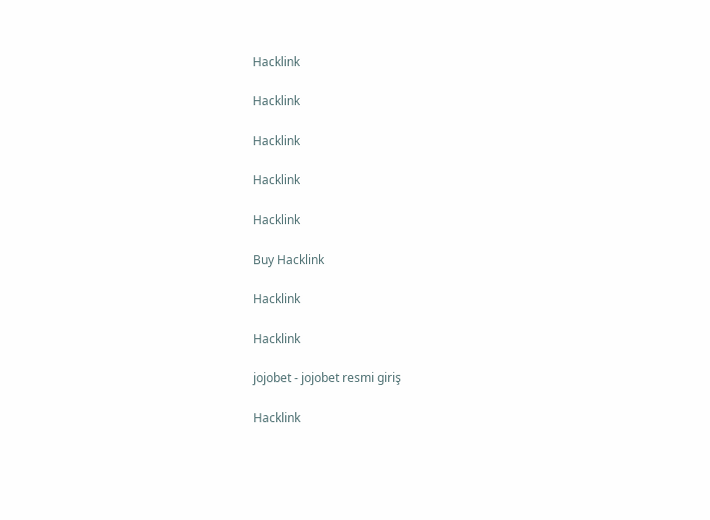Hacklink

Hacklink

Hacklink

Hacklink

Hacklink

Buy Hacklink

Hacklink

Hacklink

jojobet - jojobet resmi giriş

Hacklink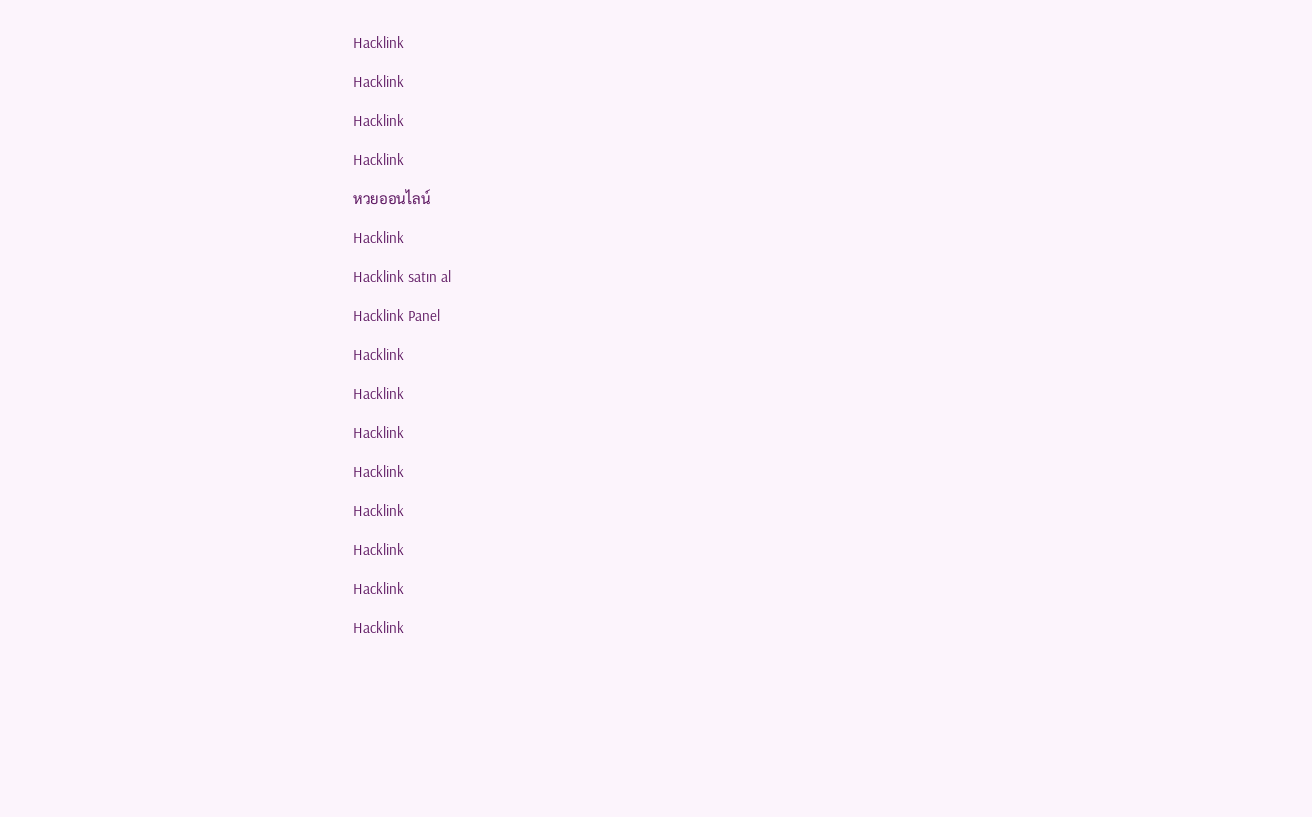Hacklink

Hacklink

Hacklink

Hacklink

หวยออนไลน์

Hacklink

Hacklink satın al

Hacklink Panel

Hacklink

Hacklink

Hacklink

Hacklink

Hacklink

Hacklink

Hacklink

Hacklink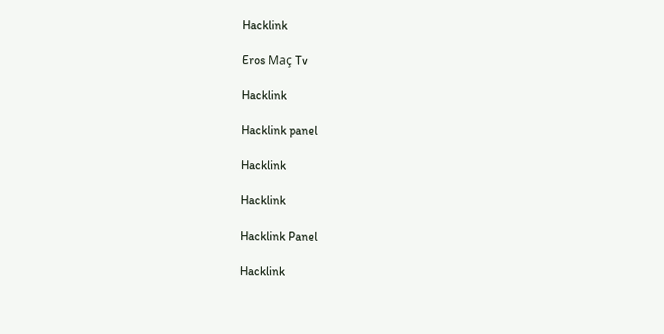Hacklink

Eros Maç Tv

Hacklink

Hacklink panel

Hacklink

Hacklink

Hacklink Panel

Hacklink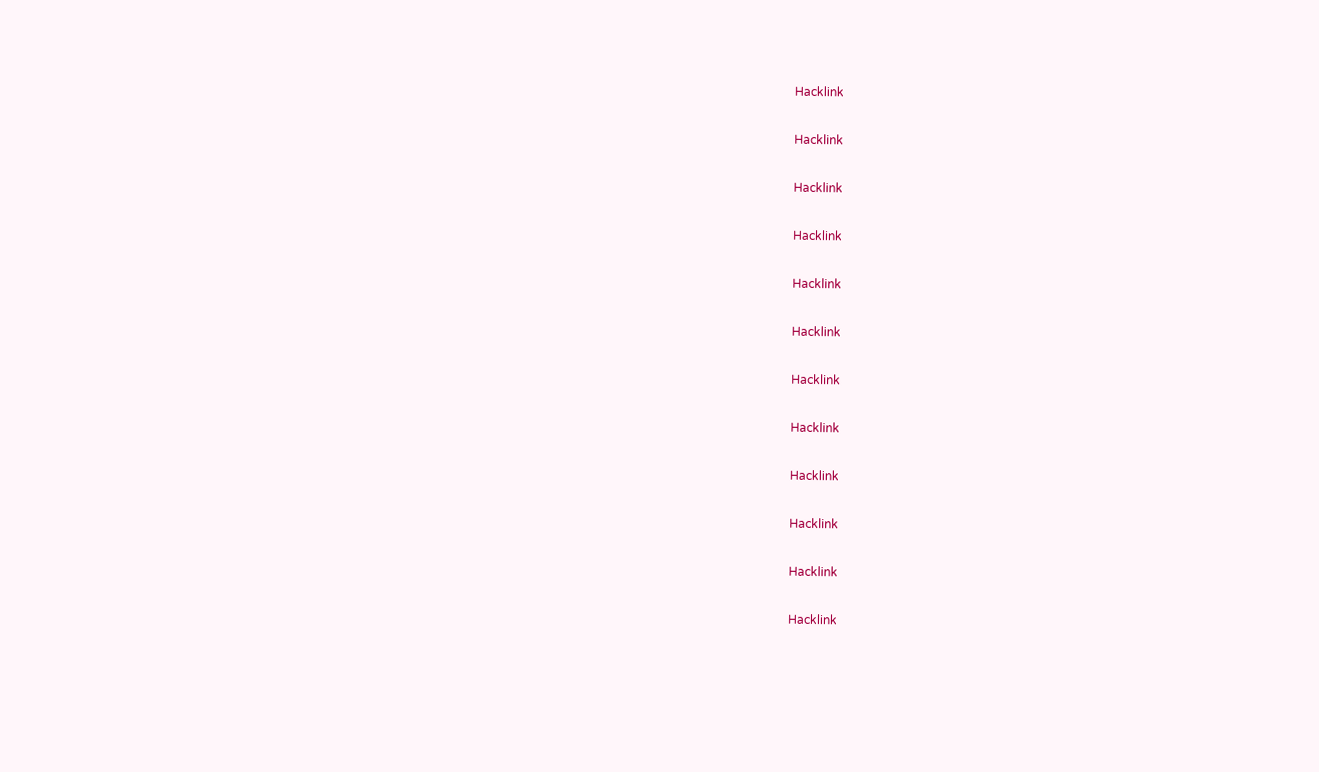Hacklink

Hacklink

Hacklink

Hacklink

Hacklink

Hacklink

Hacklink

Hacklink

Hacklink

Hacklink

Hacklink

Hacklink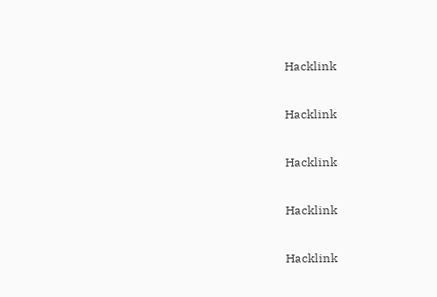Hacklink

Hacklink

Hacklink

Hacklink

Hacklink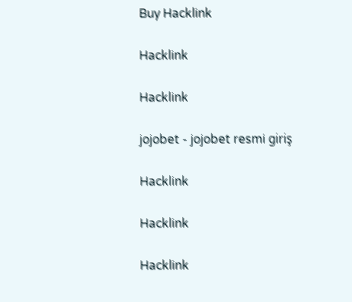Buy Hacklink

Hacklink

Hacklink

jojobet - jojobet resmi giriş

Hacklink

Hacklink

Hacklink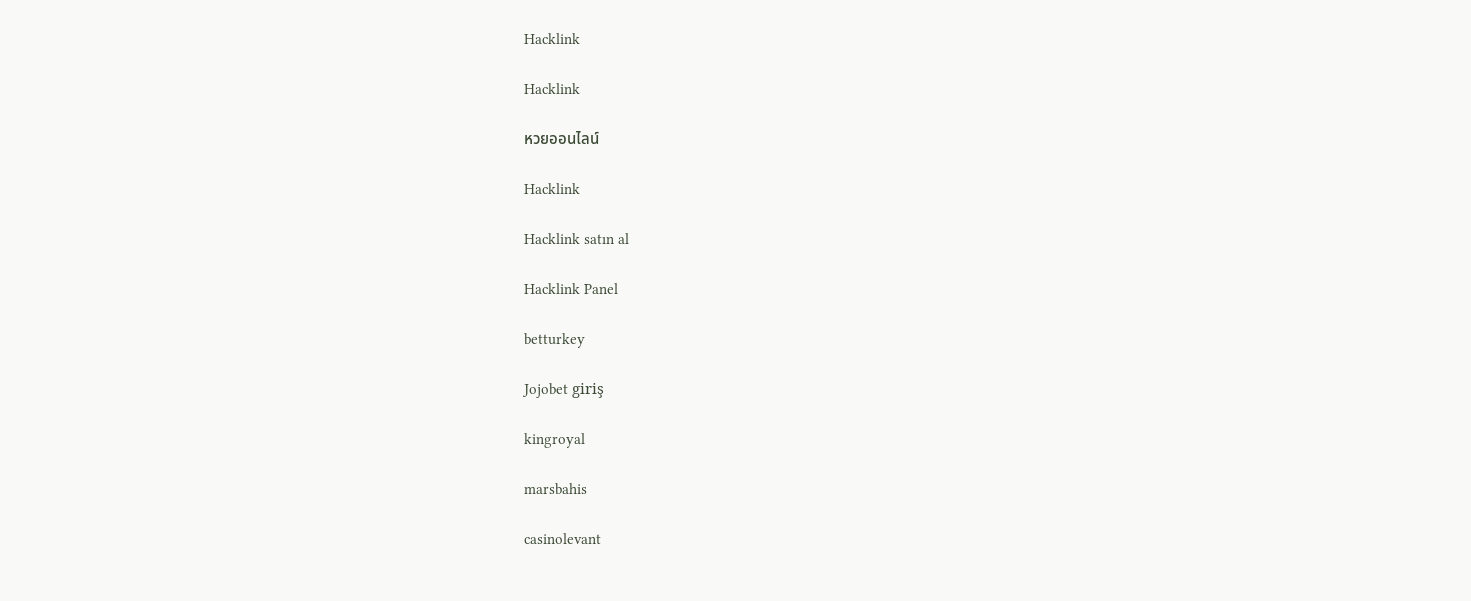Hacklink

Hacklink

หวยออนไลน์

Hacklink

Hacklink satın al

Hacklink Panel

betturkey

Jojobet giriş

kingroyal

marsbahis

casinolevant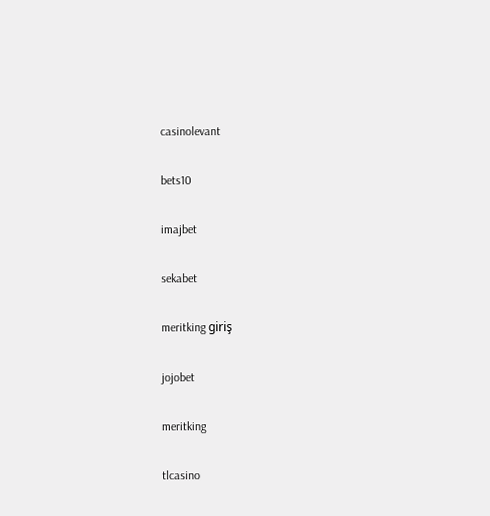casinolevant

bets10

imajbet

sekabet

meritking giriş

jojobet

meritking

tlcasino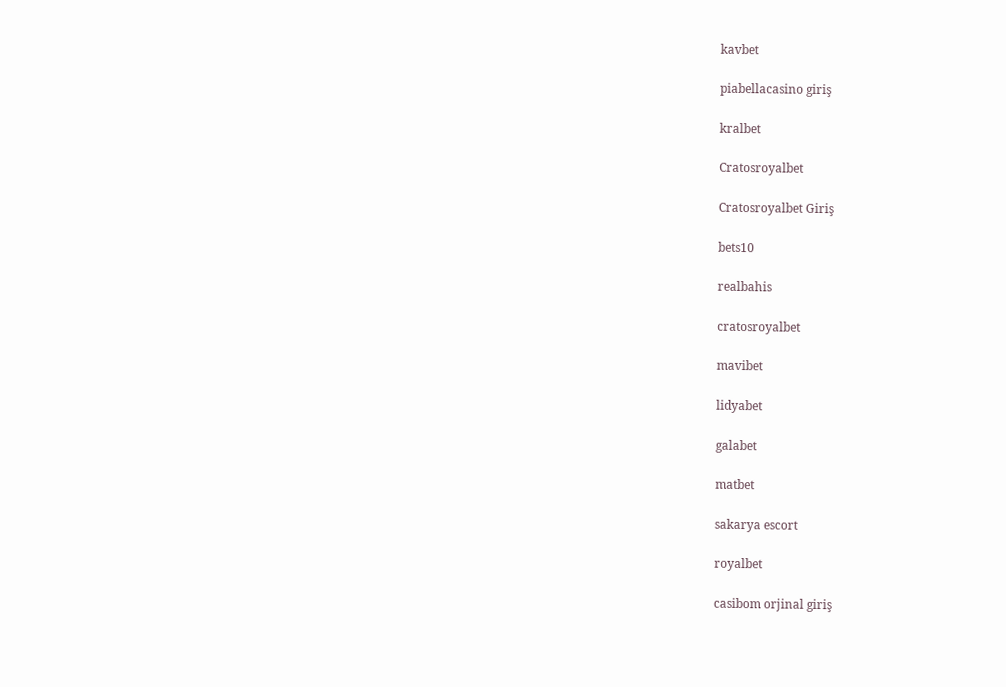kavbet

piabellacasino giriş

kralbet

Cratosroyalbet

Cratosroyalbet Giriş

bets10

realbahis

cratosroyalbet

mavibet

lidyabet

galabet

matbet

sakarya escort

royalbet

casibom orjinal giriş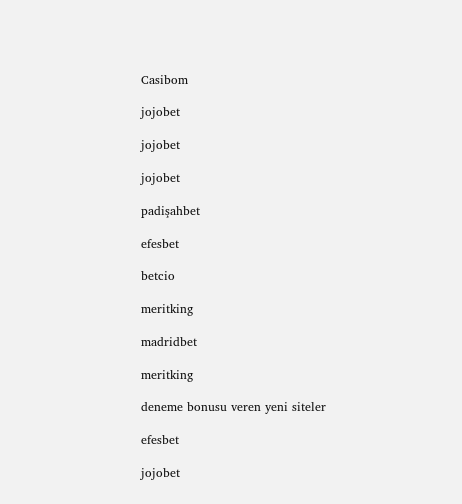Casibom

jojobet

jojobet

jojobet

padişahbet

efesbet

betcio

meritking

madridbet

meritking

deneme bonusu veren yeni siteler

efesbet

jojobet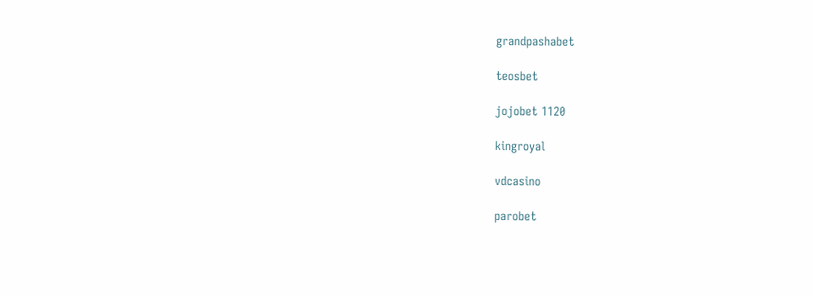grandpashabet

teosbet

jojobet 1120

kingroyal

vdcasino

parobet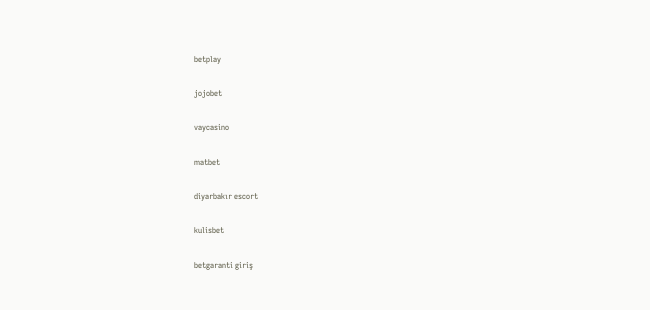betplay

jojobet

vaycasino

matbet

diyarbakır escort

kulisbet

betgaranti giriş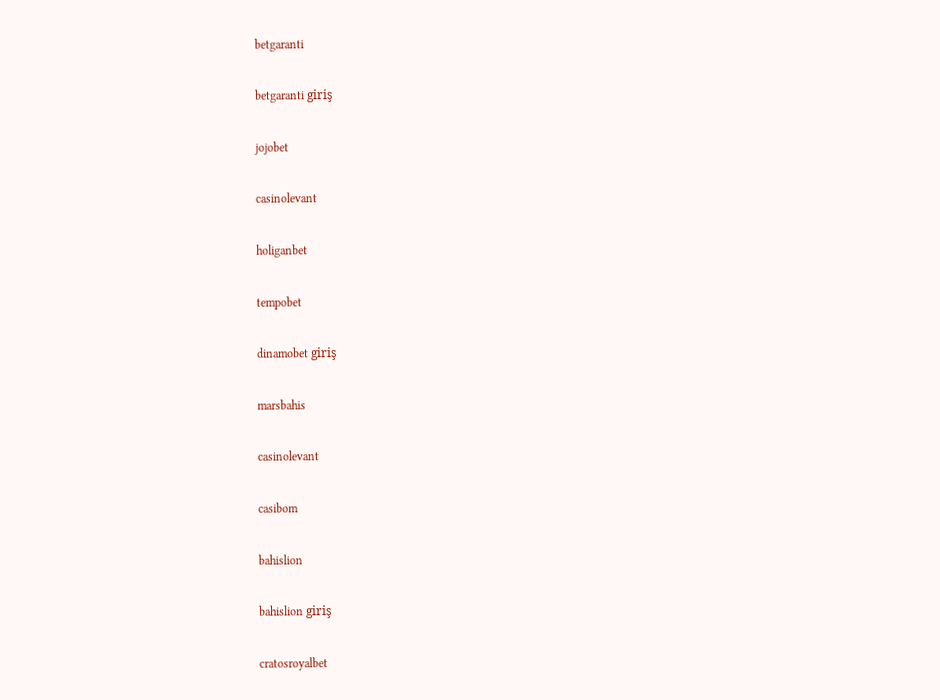betgaranti

betgaranti giriş

jojobet

casinolevant

holiganbet

tempobet

dinamobet giriş

marsbahis

casinolevant

casibom

bahislion

bahislion giriş

cratosroyalbet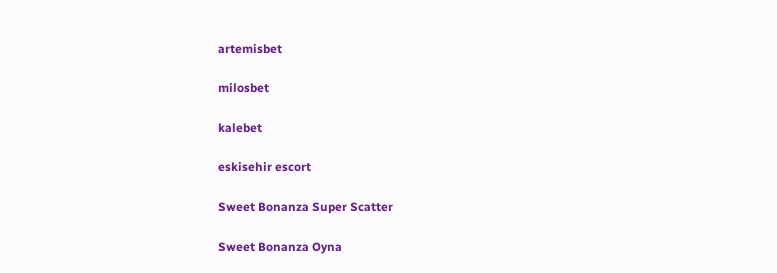artemisbet

milosbet

kalebet

eskisehir escort

Sweet Bonanza Super Scatter

Sweet Bonanza Oyna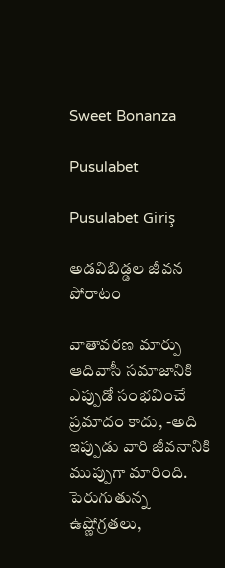Sweet Bonanza

Pusulabet

Pusulabet Giriş

అడవిబిడ్డల జీవన పోరాటం

వాతావరణ మార్పు ఆదివాసీ సమాజానికి ఎప్పుడో సంభవించే ప్రమాదం కాదు, -అది ఇప్పుడు వారి జీవనానికి ముప్పుగా మారింది. పెరుగుతున్న ఉష్ణోగ్రతలు,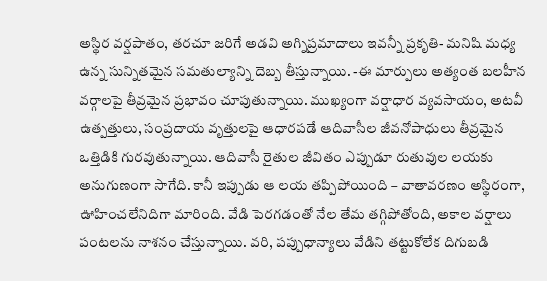అస్థిర వర్షపాతం, తరచూ జరిగే అడవి అగ్నిప్రమాదాలు ఇవన్నీ ప్రకృతి- మనిషి మధ్య ఉన్న సున్నితమైన సమతుల్యాన్ని దెబ్బ తీస్తున్నాయి. -ఈ మార్పులు అత్యంత బలహీన వర్గాలపై తీవ్రమైన ప్రభావం చూపుతున్నాయి. ముఖ్యంగా వర్షాధార వ్యవసాయం, అటవీ ఉత్పత్తులు, సంప్రదాయ వృత్తులపై ఆధారపడే ఆదివాసీల జీవనోపాధులు తీవ్రమైన ఒత్తిడికి గురవుతున్నాయి. ఆదివాసీ రైతుల జీవితం ఎప్పుడూ రుతువుల లయకు అనుగుణంగా సాగేది. కానీ ఇప్పుడు ఆ లయ తప్పిపోయింది – వాతావరణం అస్థిరంగా, ఊహించలేనిదిగా మారింది. వేడి పెరగడంతో నేల తేమ తగ్గిపోతోంది, అకాల వర్షాలు పంటలను నాశనం చేస్తున్నాయి. వరి, పప్పుధాన్యాలు వేడిని తట్టుకోలేక దిగుబడి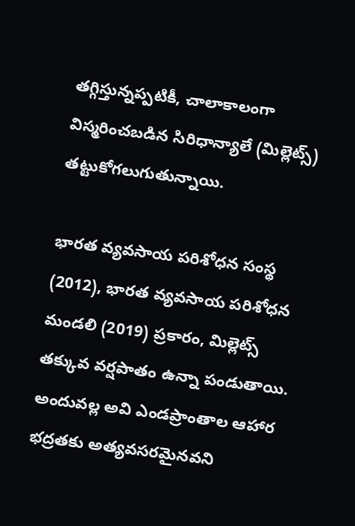తగ్గిస్తున్నప్పటికీ, చాలాకాలంగా విస్మరించబడిన సిరిధాన్యాలే (మిల్లెట్స్) తట్టుకోగలుగుతున్నాయి.

భారత వ్యవసాయ పరిశోధన సంస్థ (2012), భారత వ్యవసాయ పరిశోధన మండలి (2019) ప్రకారం, మిల్లెట్స్ తక్కువ వర్షపాతం ఉన్నా పండుతాయి. అందువల్ల అవి ఎండప్రాంతాల ఆహార భద్రతకు అత్యవసరమైనవని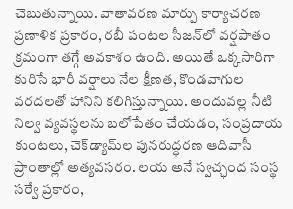చెబుతున్నాయి. వాతావరణ మార్పు కార్యాచరణ ప్రణాళిక ప్రకారం, రబీ పంటల సీజన్‌లో వర్షపాతం క్రమంగా తగ్గే అవకాశం ఉంది. అయితే ఒక్కసారిగా కురిసే భారీ వర్షాలు నేల క్షీణత, కొండవాగుల వరదలతో హానిని కలిగిస్తున్నాయి. అందువల్ల నీటి నిల్వ వ్యవస్థలను బలోపేతం చేయడం, సంప్రదాయ కుంటలు, చెక్‌డ్యామ్‌ల పునరుద్ధరణ ఆదివాసీ ప్రాంతాల్లో అత్యవసరం. లయ అనే స్వచ్ఛంద సంస్థ సర్వే ప్రకారం,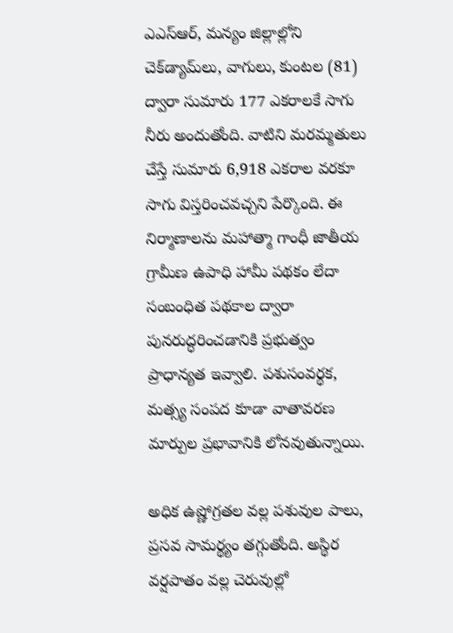ఎఎస్‌ఆర్, మన్యం జిల్లాల్లోని చెక్‌డ్యామ్‌లు, వాగులు, కుంటల (81) ద్వారా సుమారు 177 ఎకరాలకే సాగు నీరు అందుతోంది. వాటిని మరమ్మతులు చేస్తే సుమారు 6,918 ఎకరాల వరకూ సాగు విస్తరించవచ్చని పేర్కొంది. ఈ నిర్మాణాలను మహాత్మా గాంధీ జాతీయ గ్రామీణ ఉపాధి హామీ పథకం లేదా సంబంధిత పథకాల ద్వారా పునరుద్ధరించడానికి ప్రభుత్వం ప్రాధాన్యత ఇవ్వాలి. పశుసంవర్థక, మత్స్య సంపద కూడా వాతావరణ మార్పుల ప్రభావానికి లోనవుతున్నాయి.

అధిక ఉష్ణోగ్రతల వల్ల పశువుల పాలు, ప్రసవ సామర్థ్యం తగ్గుతోంది. అస్థిర వర్షపాతం వల్ల చెరువుల్లో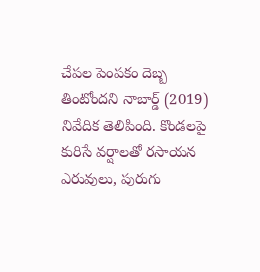చేపల పెంపకం దెబ్బ తింటోందని నాబార్డ్ (2019) నివేదిక తెలిపింది. కొండలపై కురిసే వర్షాలతో రసాయన ఎరువులు, పురుగు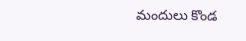మందులు కొండ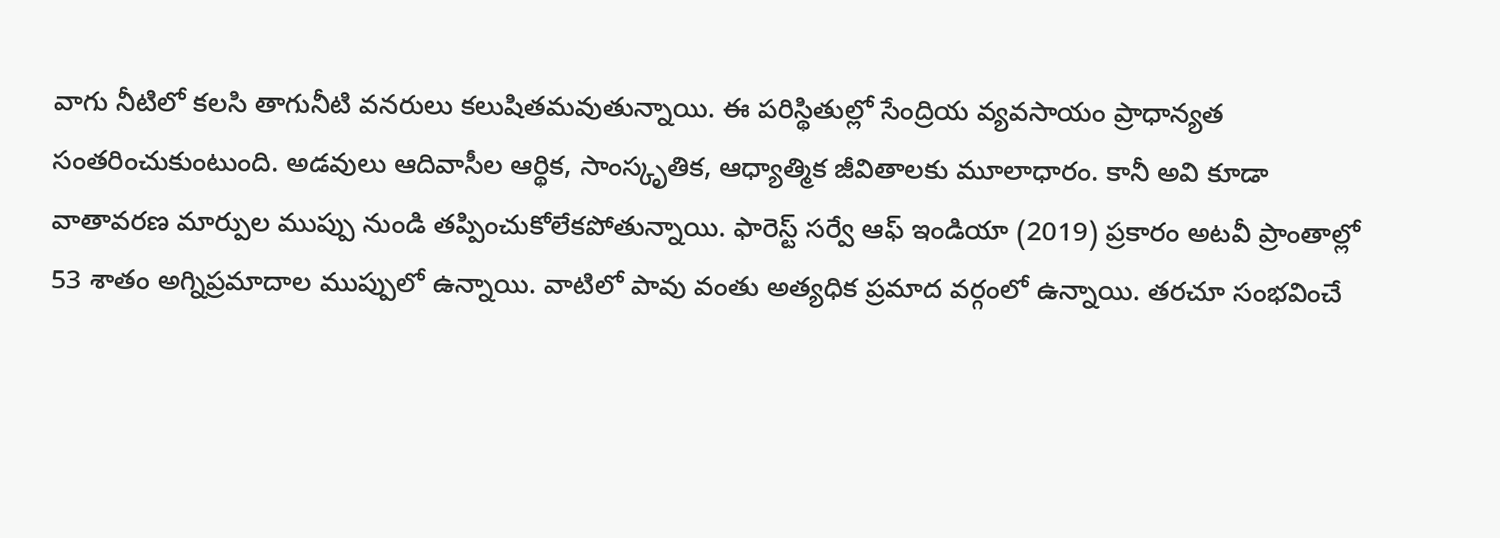వాగు నీటిలో కలసి తాగునీటి వనరులు కలుషితమవుతున్నాయి. ఈ పరిస్థితుల్లో సేంద్రియ వ్యవసాయం ప్రాధాన్యత సంతరించుకుంటుంది. అడవులు ఆదివాసీల ఆర్థిక, సాంస్కృతిక, ఆధ్యాత్మిక జీవితాలకు మూలాధారం. కానీ అవి కూడా వాతావరణ మార్పుల ముప్పు నుండి తప్పించుకోలేకపోతున్నాయి. ఫారెస్ట్ సర్వే ఆఫ్ ఇండియా (2019) ప్రకారం అటవీ ప్రాంతాల్లో 53 శాతం అగ్నిప్రమాదాల ముప్పులో ఉన్నాయి. వాటిలో పావు వంతు అత్యధిక ప్రమాద వర్గంలో ఉన్నాయి. తరచూ సంభవించే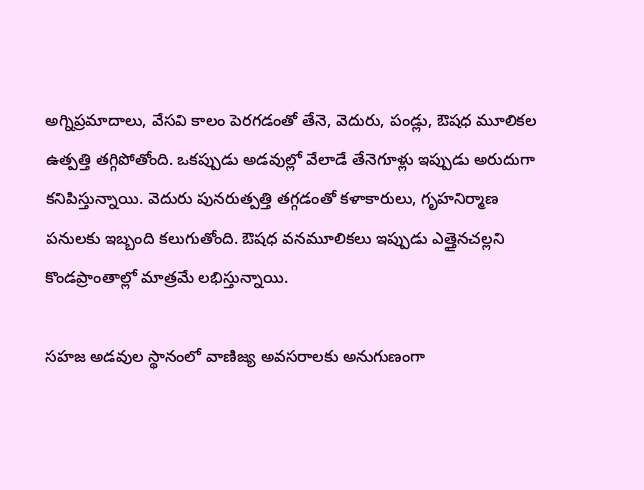అగ్నిప్రమాదాలు, వేసవి కాలం పెరగడంతో తేనె, వెదురు, పండ్లు, ఔషధ మూలికల ఉత్పత్తి తగ్గిపోతోంది. ఒకప్పుడు అడవుల్లో వేలాడే తేనెగూళ్లు ఇప్పుడు అరుదుగా కనిపిస్తున్నాయి. వెదురు పునరుత్పత్తి తగ్గడంతో కళాకారులు, గృహనిర్మాణ పనులకు ఇబ్బంది కలుగుతోంది. ఔషధ వనమూలికలు ఇప్పుడు ఎత్తైనచల్లని కొండప్రాంతాల్లో మాత్రమే లభిస్తున్నాయి.

సహజ అడవుల స్థానంలో వాణిజ్య అవసరాలకు అనుగుణంగా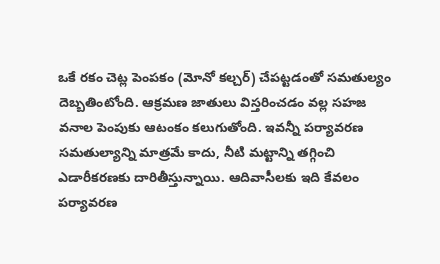ఒకే రకం చెట్ల పెంపకం (మోనో కల్చర్) చేపట్టడంతో సమతుల్యం దెబ్బతింటోంది. ఆక్రమణ జాతులు విస్తరించడం వల్ల సహజ వనాల పెంపుకు ఆటంకం కలుగుతోంది. ఇవన్నీ పర్యావరణ సమతుల్యాన్ని మాత్రమే కాదు, నీటి మట్టాన్ని తగ్గించి ఎడారీకరణకు దారితీస్తున్నాయి. ఆదివాసీలకు ఇది కేవలం పర్యావరణ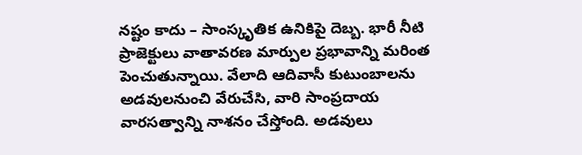నష్టం కాదు – సాంస్కృతిక ఉనికిపై దెబ్బ. భారీ నీటి ప్రాజెక్టులు వాతావరణ మార్పుల ప్రభావాన్ని మరింత పెంచుతున్నాయి. వేలాది ఆదివాసీ కుటుంబాలను అడవులనుంచి వేరుచేసి, వారి సాంప్రదాయ వారసత్వాన్ని నాశనం చేస్తోంది. అడవులు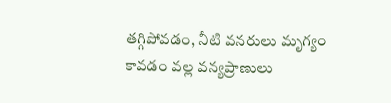తగ్గిపోవడం, నీటి వనరులు మృగ్యం కావడం వల్ల వన్యప్రాణులు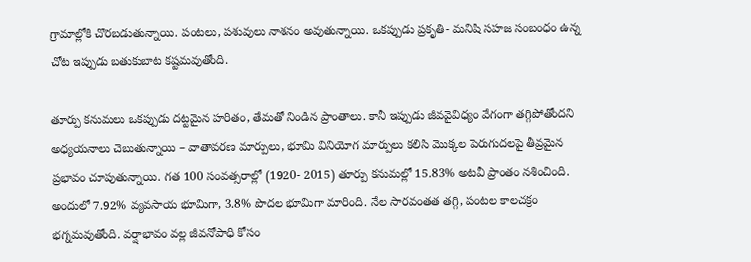గ్రామాల్లోకి చొరబడుతున్నాయి. పంటలు, పశువులు నాశనం అవుతున్నాయి. ఒకప్పుడు ప్రకృతి- మనిషి సహజ సంబంధం ఉన్న చోట ఇప్పుడు బతుకుబాట కష్టమవుతోంది.

తూర్పు కనుమలు ఒకప్పుడు దట్టమైన హరితం, తేమతో నిండిన ప్రాంతాలు. కానీ ఇప్పుడు జీవవైవిధ్యం వేగంగా తగ్గిపోతోందని అధ్యయనాలు చెబుతున్నాయి – వాతావరణ మార్పులు, భూమి వినియోగ మార్పులు కలిసి మొక్కల పెరుగుదలపై తీవ్రమైన ప్రభావం చూపుతున్నాయి. గత 100 సంవత్సరాల్లో (1920- 2015) తూర్పు కనుమల్లో 15.83% అటవీ ప్రాంతం నశించింది. అందులో 7.92% వ్యవసాయ భూమిగా, 3.8% పొదల భూమిగా మారింది. నేల సారవంతత తగ్గి, పంటల కాలచక్రం భగ్నమవుతోంది. వర్షాభావం వల్ల జీవనోపాధి కోసం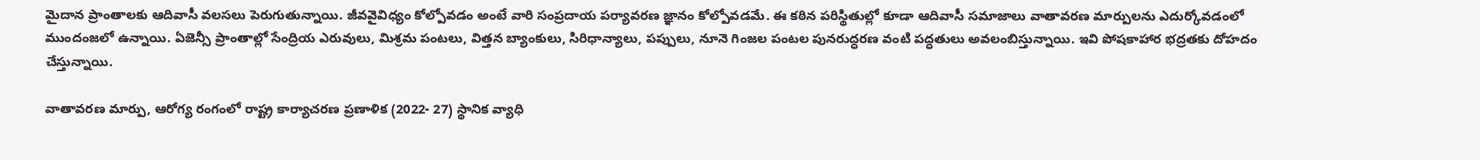మైదాన ప్రాంతాలకు ఆదివాసీ వలసలు పెరుగుతున్నాయి. జీవవైవిధ్యం కోల్పోవడం అంటే వారి సంప్రదాయ పర్యావరణ జ్ఞానం కోల్పోవడమే. ఈ కఠిన పరిస్థితుల్లో కూడా ఆదివాసీ సమాజాలు వాతావరణ మార్పులను ఎదుర్కోవడంలో ముందంజలో ఉన్నాయి. ఏజెన్సీ ప్రాంతాల్లో సేంద్రియ ఎరువులు, మిశ్రమ పంటలు, విత్తన బ్యాంకులు, సిరిధాన్యాలు, పప్పులు, నూనె గింజల పంటల పునరుద్ధరణ వంటి పద్ధతులు అవలంబిస్తున్నాయి. ఇవి పోషకాహార భద్రతకు దోహదం చేస్తున్నాయి.

వాతావరణ మార్పు, ఆరోగ్య రంగంలో రాష్ట్ర కార్యాచరణ ప్రణాళిక (2022- 27) స్థానిక వ్యాధి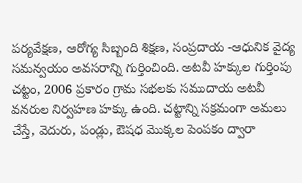పర్యవేక్షణ, ఆరోగ్య సిబ్బంది శిక్షణ, సంప్రదాయ -ఆధునిక వైద్య సమన్వయం అవసరాన్ని గుర్తించింది. అటవీ హక్కుల గుర్తింపు చట్టం, 2006 ప్రకారం గ్రామ సభలకు సముదాయ అటవీ వనరుల నిర్వహణ హక్కు ఉంది. చట్టాన్ని సక్రమంగా అమలు చేస్తే, వెదురు, పండ్లు, ఔషధ మొక్కల పెంపకం ద్వారా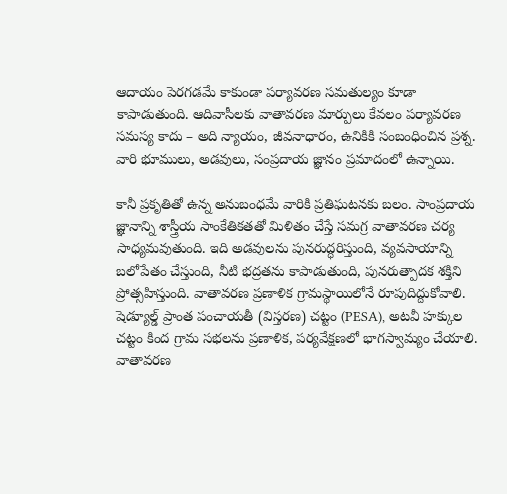ఆదాయం పెరగడమే కాకుండా పర్యావరణ సమతుల్యం కూడా కాపాడుతుంది. ఆదివాసీలకు వాతావరణ మార్పులు కేవలం పర్యావరణ సమస్య కాదు – అది న్యాయం, జీవనాధారం, ఉనికికి సంబంధించిన ప్రశ్న. వారి భూములు, అడవులు, సంప్రదాయ జ్ఞానం ప్రమాదంలో ఉన్నాయి.

కానీ ప్రకృతితో ఉన్న అనుబంధమే వారికి ప్రతిఘటనకు బలం. సాంప్రదాయ జ్ఞానాన్ని శాస్త్రీయ సాంకేతికతతో మిళితం చేస్తే సమగ్ర వాతావరణ చర్య సాధ్యమవుతుంది. ఇది అడవులను పునరుద్ధరిస్తుంది, వ్యవసాయాన్ని బలోపేతం చేస్తుంది, నీటి భద్రతను కాపాడుతుంది, పునరుత్పాదక శక్తిని ప్రోత్సహిస్తుంది. వాతావరణ ప్రణాళిక గ్రామస్థాయిలోనే రూపుదిద్దుకోవాలి. షెడ్యూల్డ్ ప్రాంత పంచాయతీ (విస్తరణ) చట్టం (PESA), అటవీ హక్కుల చట్టం కింద గ్రామ సభలను ప్రణాళిక, పర్యవేక్షణలో భాగస్వామ్యం చేయాలి. వాతావరణ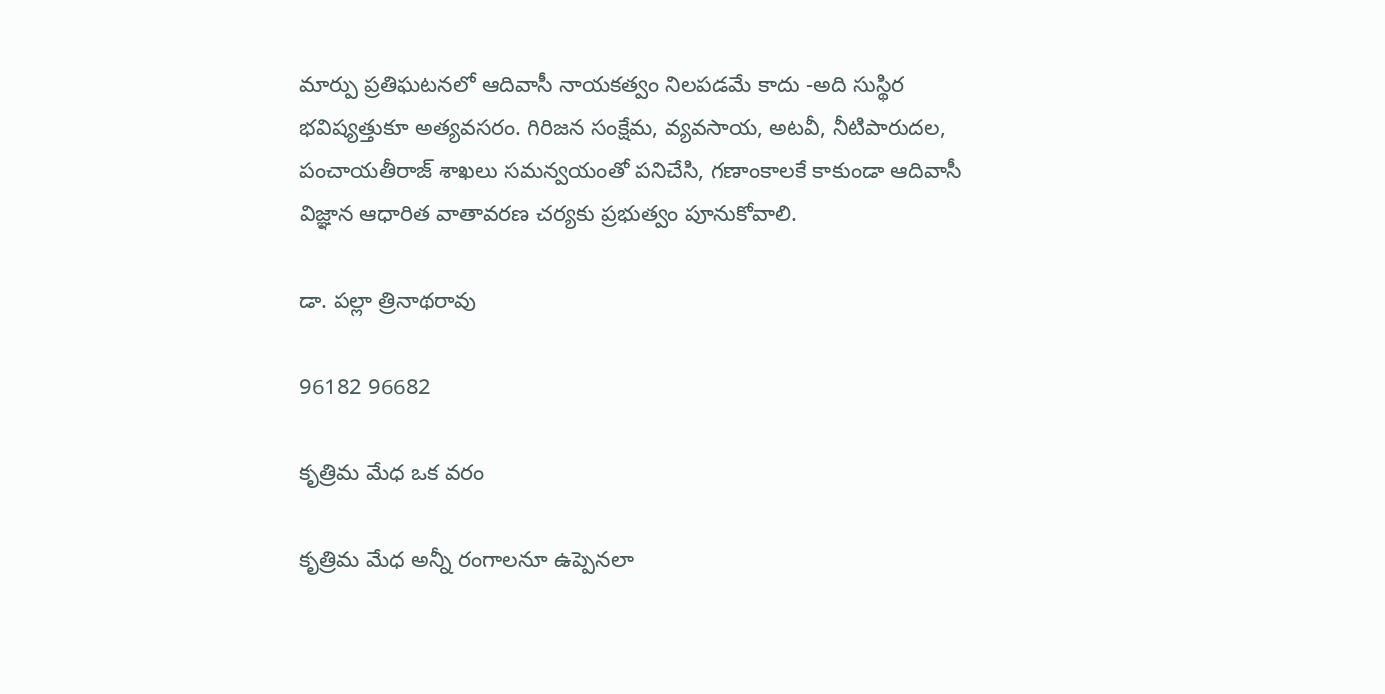మార్పు ప్రతిఘటనలో ఆదివాసీ నాయకత్వం నిలపడమే కాదు -అది సుస్థిర భవిష్యత్తుకూ అత్యవసరం. గిరిజన సంక్షేమ, వ్యవసాయ, అటవీ, నీటిపారుదల, పంచాయతీరాజ్ శాఖలు సమన్వయంతో పనిచేసి, గణాంకాలకే కాకుండా ఆదివాసీ విజ్ఞాన ఆధారిత వాతావరణ చర్యకు ప్రభుత్వం పూనుకోవాలి.

డా. పల్లా త్రినాథరావు

96182 96682

కృత్రిమ మేధ ఒక వరం

కృత్రిమ మేధ అన్నీ రంగాలనూ ఉప్పెనలా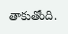తాకుతోంది.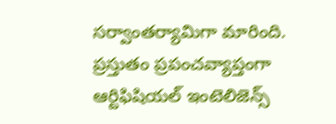సర్వాంతర్యామిగా మారింది. ప్రస్తుతం ప్రపంచవ్యాప్తంగా ఆర్టిఫిషియల్ ఇంటెలిజెన్స్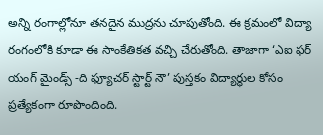అన్ని రంగాల్లోనూ తనదైన ముద్రను చూపుతోంది. ఈ క్రమంలో విద్యా రంగంలోకి కూడా ఈ సాంకేతికత వచ్చి చేరుతోంది. తాజాగా ‘ఎఐ ఫర్ యంగ్ మైండ్స్ -ది ఫ్యూచర్ స్టార్ట్ నౌ’ పుస్తకం విద్యార్థుల కోసం ప్రత్యేకంగా రూపొందింది.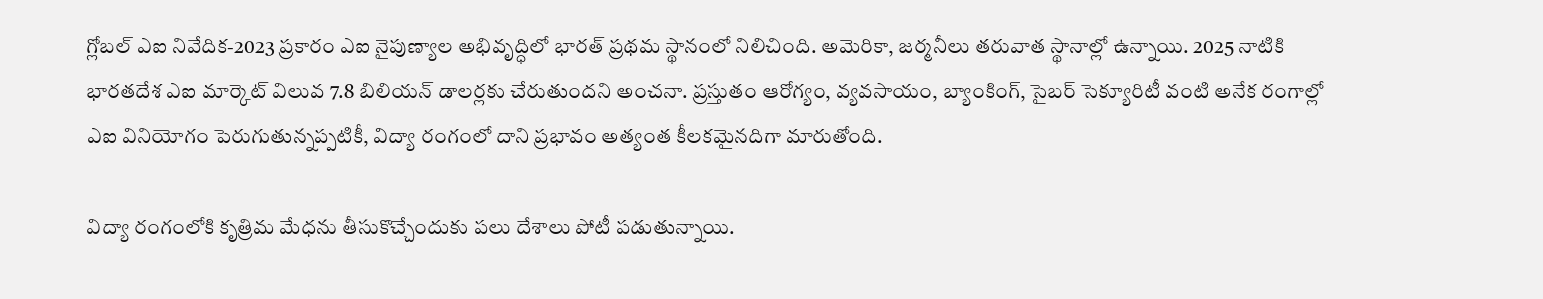గ్లోబల్ ఎఐ నివేదిక-2023 ప్రకారం ఎఐ నైపుణ్యాల అభివృద్ధిలో భారత్ ప్రథమ స్థానంలో నిలిచింది. అమెరికా, జర్మనీలు తరువాత స్థానాల్లో ఉన్నాయి. 2025 నాటికి భారతదేశ ఎఐ మార్కెట్ విలువ 7.8 బిలియన్ డాలర్లకు చేరుతుందని అంచనా. ప్రస్తుతం ఆరోగ్యం, వ్యవసాయం, బ్యాంకింగ్, సైబర్ సెక్యూరిటీ వంటి అనేక రంగాల్లో ఎఐ వినియోగం పెరుగుతున్నప్పటికీ, విద్యా రంగంలో దాని ప్రభావం అత్యంత కీలకమైనదిగా మారుతోంది.

విద్యా రంగంలోకి కృత్రిమ మేధను తీసుకొచ్చేందుకు పలు దేశాలు పోటీ పడుతున్నాయి.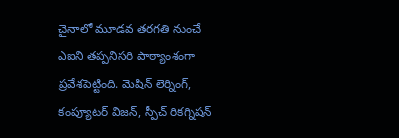చైనాలో మూడవ తరగతి నుంచే ఎఐని తప్పనిసరి పాఠ్యాంశంగా ప్రవేశపెట్టింది. మెషిన్ లెర్నింగ్, కంప్యూటర్ విజన్, స్పీచ్ రికగ్నిషన్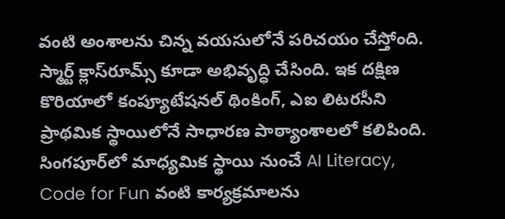వంటి అంశాలను చిన్న వయసులోనే పరిచయం చేస్తోంది. స్మార్ట్ క్లాస్‌రూమ్స్ కూడా అభివృద్ధి చేసింది. ఇక దక్షిణ కొరియాలో కంప్యూటేషనల్ థింకింగ్, ఎఐ లిటరసీని ప్రాథమిక స్థాయిలోనే సాధారణ పాఠ్యాంశాలలో కలిపింది. సింగపూర్‌లో మాధ్యమిక స్థాయి నుంచే AI Literacy, Code for Fun వంటి కార్యక్రమాలను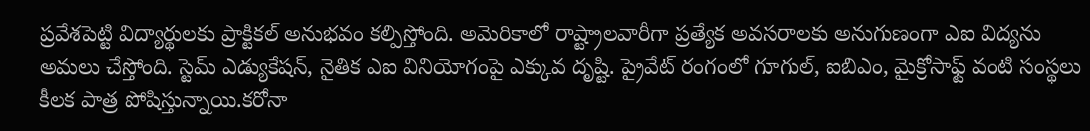ప్రవేశపెట్టి విద్యార్థులకు ప్రాక్టికల్ అనుభవం కల్పిస్తోంది. అమెరికాలో రాష్ట్రాలవారీగా ప్రత్యేక అవసరాలకు అనుగుణంగా ఎఐ విద్యను అమలు చేస్తోంది. స్టెమ్ ఎడ్యుకేషన్, నైతిక ఎఐ వినియోగంపై ఎక్కువ దృష్టి. ప్రైవేట్ రంగంలో గూగుల్, ఐబిఎం, మైక్రోసాఫ్ట్ వంటి సంస్థలు కీలక పాత్ర పోషిస్తున్నాయి.కరోనా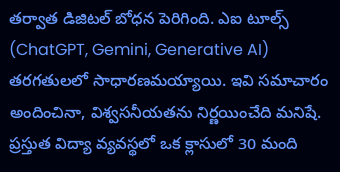తర్వాత డిజిటల్ బోధన పెరిగింది. ఎఐ టూల్స్ (ChatGPT, Gemini, Generative AI) తరగతులలో సాధారణమయ్యాయి. ఇవి సమాచారం అందించినా, విశ్వసనీయతను నిర్ణయించేది మనిషే. ప్రస్తుత విద్యా వ్యవస్థలో ఒక క్లాసులో 30 మంది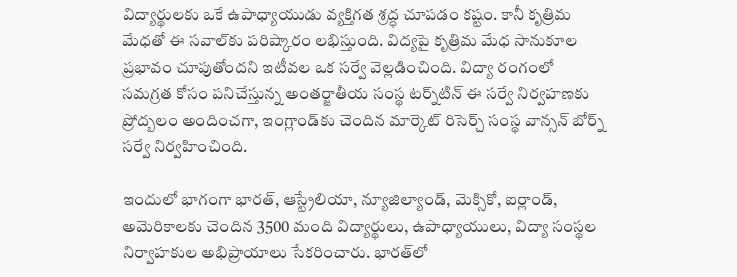విద్యార్థులకు ఒకే ఉపాధ్యాయుడు వ్యక్తిగత శ్రద్ధ చూపడం కష్టం. కానీ కృత్రిమ మేధతో ఈ సవాల్‌కు పరిష్కారం లభిస్తుంది. విద్యపై కృత్రిమ మేధ సానుకూల ప్రభావం చూపుతోందని ఇటీవల ఒక సర్వే వెల్లడించింది. విద్యా రంగంలో సమగ్రత కోసం పనిచేస్తున్న అంతర్జాతీయ సంస్థ టర్న్‌టిన్ ఈ సర్వే నిర్వహణకు ప్రోద్బలం అందించగా, ఇంగ్లాండ్‌కు చెందిన మార్కెట్ రిసెర్చ్ సంస్థ వాన్సన్ బోర్న్ సర్వే నిర్వహించింది.

ఇందులో భాగంగా భారత్, ఆస్ట్రేలియా, న్యూజిల్యాండ్, మెక్సికో, ఐర్లాండ్, అమెరికాలకు చెందిన 3500 మంది విద్యార్థులు, ఉపాధ్యాయులు, విద్యా సంస్థల నిర్వాహకుల అభిప్రాయాలు సేకరించారు. భారత్‌లో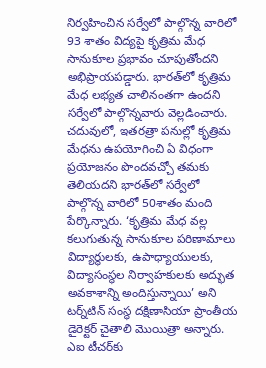నిర్వహించిన సర్వేలో పాల్గొన్న వారిలో 93 శాతం విద్యపై కృత్రిమ మేధ సానుకూల ప్రభావం చూపుతోందని అభిప్రాయపడ్డారు. భారత్‌లో కృత్రిమ మేధ లభ్యత చాలినంతగా ఉందని సర్వేలో పాల్గొన్నవారు వెల్లడించారు. చదువులో, ఇతరత్రా పనుల్లో కృత్రిమ మేధను ఉపయోగించి ఏ విధంగా ప్రయోజనం పొందవచ్చో తమకు తెలియదని భారత్‌లో సర్వేలో పాల్గొన్న వారిలో 50శాతం మంది పేర్కొన్నారు. ‘కృత్రిమ మేధ వల్ల కలుగుతున్న సానుకూల పరిణామాలు విద్యార్థులకు, ఉపాధ్యాయులకు, విద్యాసంస్థల నిర్వాహకులకు అద్భుత అవకాశాన్ని అందిస్తున్నాయి’ అని టర్న్‌టిన్ సంస్థ దక్షిణాసియా ప్రాంతీయ డైరెక్టర్ చైతాలి మొయిత్రా అన్నారు. ఎఐ టీచర్‌కు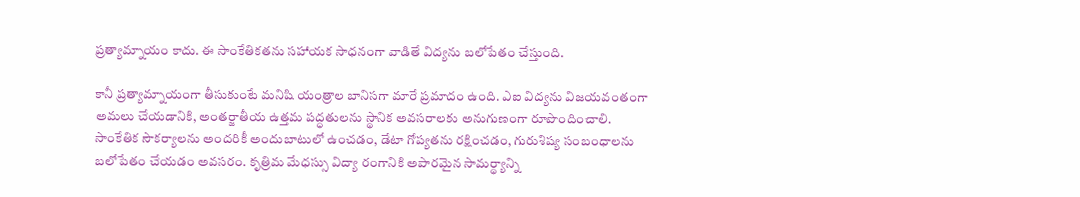ప్రత్యామ్నాయం కాదు. ఈ సాంకేతికతను సహాయక సాధనంగా వాడితే విద్యను బలోపేతం చేస్తుంది.

కానీ ప్రత్యామ్నాయంగా తీసుకుంటే మనిషి యంత్రాల బానిసగా మారే ప్రమాదం ఉంది. ఎఐ విద్యను విజయవంతంగా అమలు చేయడానికి, అంతర్జాతీయ ఉత్తమ పద్ధతులను స్థానిక అవసరాలకు అనుగుణంగా రూపొందించాలి. సాంకేతిక సౌకర్యాలను అందరికీ అందుబాటులో ఉంచడం, డేటా గోప్యతను రక్షించడం, గురుశిష్య సంబంధాలను బలోపేతం చేయడం అవసరం. కృత్రిమ మేధస్సు విద్యా రంగానికి అపారమైన సామర్థ్యాన్ని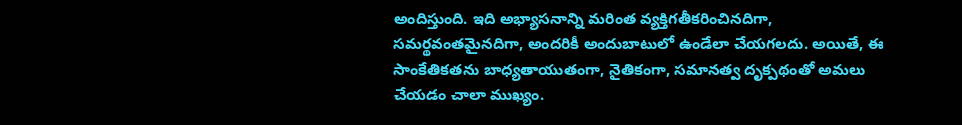అందిస్తుంది. ఇది అభ్యాసనాన్ని మరింత వ్యక్తిగతీకరించినదిగా, సమర్థవంతమైనదిగా, అందరికీ అందుబాటులో ఉండేలా చేయగలదు. అయితే, ఈ సాంకేతికతను బాధ్యతాయుతంగా, నైతికంగా, సమానత్వ దృక్పథంతో అమలు చేయడం చాలా ముఖ్యం.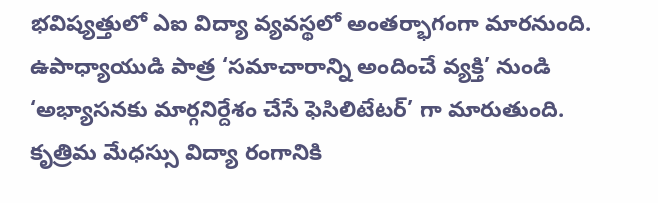భవిష్యత్తులో ఎఐ విద్యా వ్యవస్థలో అంతర్భాగంగా మారనుంది. ఉపాధ్యాయుడి పాత్ర ‘సమాచారాన్ని అందించే వ్యక్తి’ నుండి ‘అభ్యాసనకు మార్గనిర్దేశం చేసే ఫెసిలిటేటర్’ గా మారుతుంది. కృత్రిమ మేధస్సు విద్యా రంగానికి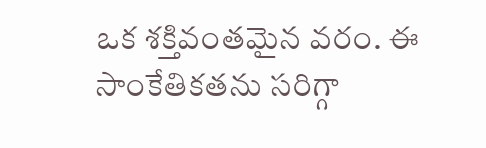ఒక శక్తివంతమైన వరం. ఈ సాంకేతికతను సరిగ్గా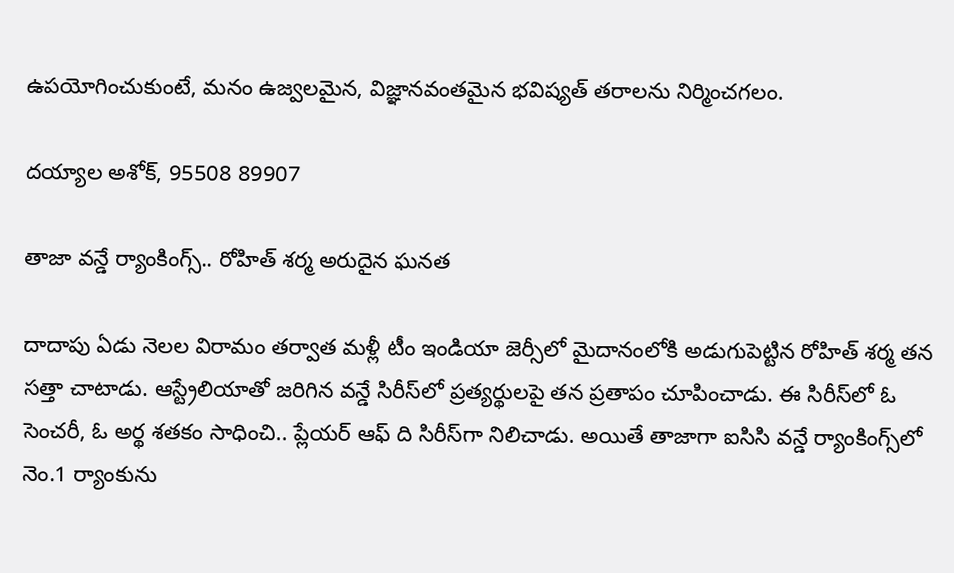ఉపయోగించుకుంటే, మనం ఉజ్వలమైన, విజ్ఞానవంతమైన భవిష్యత్ తరాలను నిర్మించగలం.

దయ్యాల అశోక్, 95508 89907

తాజా వన్డే ర్యాంకింగ్స్‌.. రోహిత్ శర్మ అరుదైన ఘనత

దాదాపు ఏడు నెలల విరామం తర్వాత మళ్లీ టీం ఇండియా జెర్సీలో మైదానంలోకి అడుగుపెట్టిన రోహిత్ శర్మ తన సత్తా చాటాడు. ఆస్ట్రేలియాతో జరిగిన వన్డే సిరీస్‌లో ప్రత్యర్థులపై తన ప్రతాపం చూపించాడు. ఈ సిరీస్‌లో ఓ సెంచరీ, ఓ అర్థ శతకం సాధించి.. ప్లేయర్ ఆఫ్ ది సిరీస్‌గా నిలిచాడు. అయితే తాజాగా ఐసిసి వన్డే ర్యాంకింగ్స్‌లో నెం.1 ర్యాంకును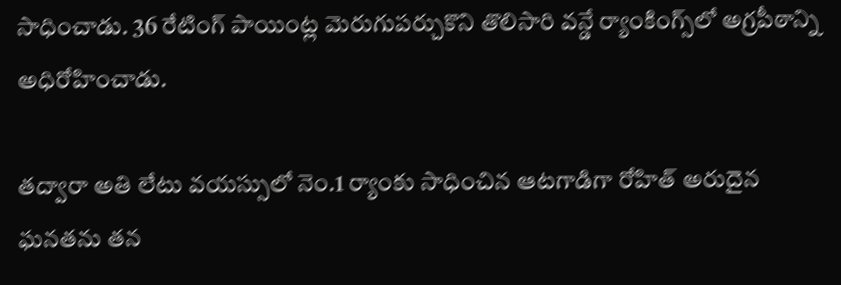సాధించాడు. 36 రేటింగ్ పాయింట్ల మెరుగుపర్చుకొని తొలిసారి వన్డే ర్యాంకింగ్స్‌లో అగ్రపీఠాన్ని అధిరోహించాడు.

తద్వారా అతి లేటు వయస్సులో నెం.1 ర్యాంకు సాధించిన ఆటగాడిగా రోహిత్ అరుదైన ఘనతను తన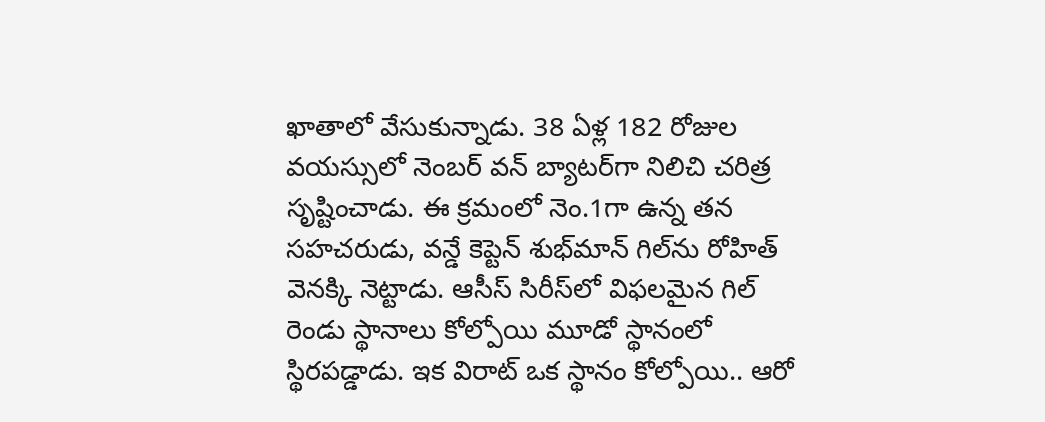ఖాతాలో వేసుకున్నాడు. 38 ఏళ్ల 182 రోజుల వయస్సులో నెంబర్ వన్ బ్యాటర్‌గా నిలిచి చరిత్ర సృష్టించాడు. ఈ క్రమంలో నెం.1గా ఉన్న తన సహచరుడు, వన్డే కెప్టెన్ శుభ్‌మాన్ గిల్‌ను రోహిత్ వెనక్కి నెట్టాడు. ఆసీస్ సిరీస్‌లో విఫలమైన గిల్ రెండు స్థానాలు కోల్పోయి మూడో స్థానంలో స్థిరపడ్డాడు. ఇక విరాట్ ఒక స్థానం కోల్పోయి.. ఆరో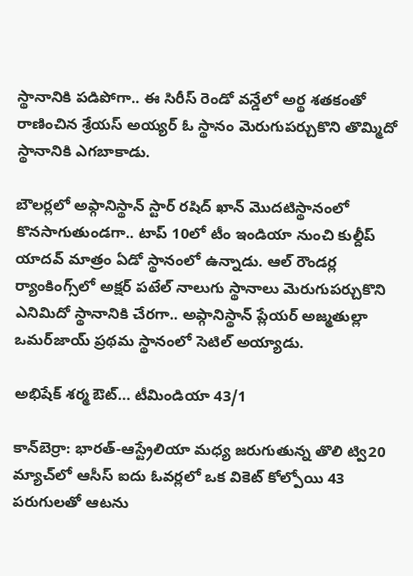స్థానానికి పడిపోగా.. ఈ సిరీస్‌ రెండో వన్డేలో అర్థ శతకంతో రాణించిన శ్రేయస్ అయ్యర్ ఓ స్థానం మెరుగుపర్చుకొని తొమ్మిదో స్థానానికి ఎగబాకాడు.

బౌలర్లలో అఫ్గానిస్థాన్ స్టార్ రషిద్ ఖాన్ మొదటిస్థానంలో కొనసాగుతుండగా.. టాప్ 10లో టీం ఇండియా నుంచి కుల్దీప్ యాదవ్ మాత్రం ఏడో స్థానంలో ఉన్నాడు. ఆల్ రౌండర్ల ర్యాంకింగ్స్‌లో అక్షర్ పటేల్ నాలుగు స్థానాలు మెరుగుపర్చుకొని ఎనిమిదో స్థానానికి చేరగా.. అప్గానిస్థాన్ ప్లేయర్ అజ్మతుల్లా ఒమర్‌జాయ్ ప్రథమ స్థానంలో సెటిల్ అయ్యాడు.

అభిషేక్ శర్మ ఔట్… టీమిండియా 43/1

కాన్‌బెర్రా: భారత్-ఆస్ట్రేలియా మధ్య జరుగుతున్న తొలి ట్వి20 మ్యాచ్‌లో ఆసీస్ ఐదు ఓవర్లలో ఒక వికెట్ కోల్పోయి 43 పరుగులతో ఆటను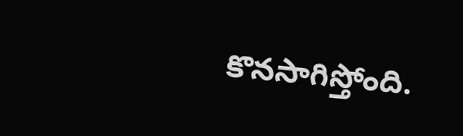కొనసాగిస్తోంది.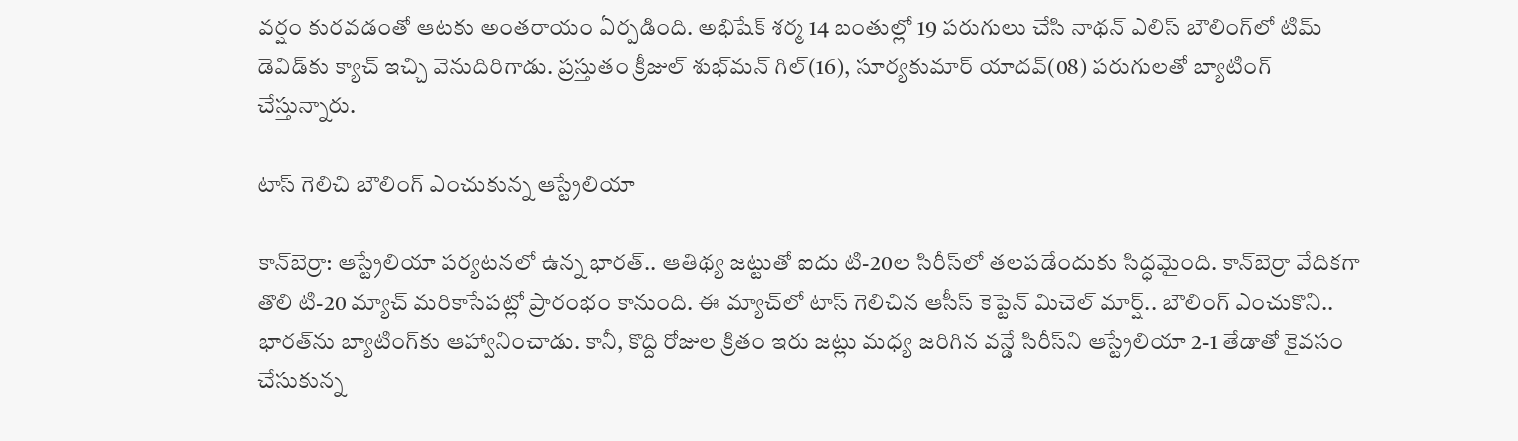వర్షం కురవడంతో ఆటకు అంతరాయం ఏర్పడింది. అభిషేక్ శర్మ 14 బంతుల్లో 19 పరుగులు చేసి నాథన్ ఎలిస్ బౌలింగ్‌లో టిమ్ డెవిడ్‌కు క్యాచ్ ఇచ్చి వెనుదిరిగాడు. ప్రస్తుతం క్రీజుల్ శుభ్‌మన్ గిల్(16), సూర్యకుమార్ యాదవ్(08) పరుగులతో బ్యాటింగ్ చేస్తున్నారు.

టాస్ గెలిచి బౌలింగ్ ఎంచుకున్న ఆస్ట్రేలియా

కాన్‌బెర్రా: ఆస్ట్రేలియా పర్యటనలో ఉన్న భారత్.. ఆతిథ్య జట్టుతో ఐదు టి-20ల సిరీస్‌లో తలపడేందుకు సిద్ధమైంది. కాన్‌బెర్రా వేదికగా తొలి టి-20 మ్యాచ్ మరికాసేపట్లో ప్రారంభం కానుంది. ఈ మ్యాచ్‌లో టాస్ గెలిచిన ఆసీస్ కెప్టెన్ మిచెల్ మార్ష్.. బౌలింగ్ ఎంచుకొని.. భారత్‌ను బ్యాటింగ్‌కు ఆహ్వానించాడు. కానీ, కొద్ది రోజుల క్రితం ఇరు జట్లు మధ్య జరిగిన వన్డే సిరీస్‌ని ఆస్ట్రేలియా 2-1 తేడాతో కైవసం చేసుకున్న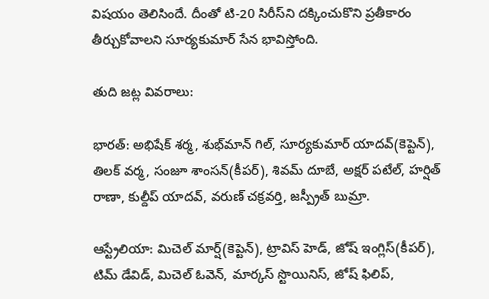విషయం తెలిసిందే. దీంతో టి-20 సిరీస్‌ని దక్కించుకొని ప్రతీకారం తీర్చుకోవాలని సూర్యకుమార్ సేన భావిస్తోంది.

తుది జట్ల వివరాలు:

భారత్: అభిషేక్ శర్మ, శుభ్‌మాన్ గిల్, సూర్యకుమార్ యాదవ్(కెప్టెన్), తిలక్ వర్మ, సంజూ శాంసన్(కీపర్), శివమ్ దూబే, అక్షర్ పటేల్, హర్షిత్ రాణా, కుల్దీప్ యాదవ్, వరుణ్ చక్రవర్తి, జస్ప్రీత్ బుమ్రా.

ఆస్ట్రేలియా: మిచెల్ మార్ష్(కెప్టెన్), ట్రావిస్ హెడ్, జోష్ ఇంగ్లిస్(కీపర్), టిమ్ డేవిడ్, మిచెల్ ఓవెన్, మార్కస్ స్టొయినిస్, జోష్ ఫిలిప్,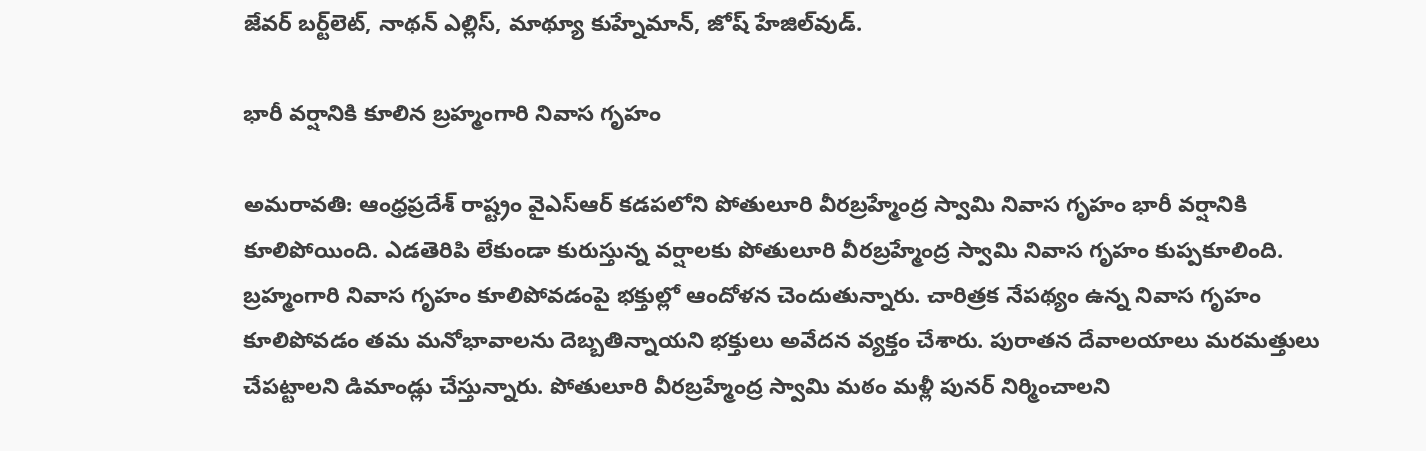జేవర్ బర్ట్‌లెట్, నాథన్ ఎల్లిస్, మాథ్యూ కుహ్నేమాన్, జోష్ హేజిల్‌వుడ్.

భారీ వర్షానికి కూలిన బ్రహ్మంగారి నివాస గృహం

అమరావతి: ఆంధ్రప్రదేశ్ రాష్ట్రం వైఎస్ఆర్ కడపలోని పోతులూరి వీరబ్రహ్మేంద్ర స్వామి నివాస గృహం భారీ వర్షానికి కూలిపోయింది. ఎడతెరిపి లేకుండా కురుస్తున్న వర్షాలకు పోతులూరి వీరబ్రహ్మేంద్ర స్వామి నివాస గృహం కుప్పకూలింది. బ్రహ్మంగారి నివాస గృహం కూలిపోవడంపై భక్తుల్లో ఆందోళన చెందుతున్నారు. చారిత్రక నేపథ్యం ఉన్న నివాస గృహం కూలిపోవడం తమ మనోభావాలను దెబ్బతిన్నాయని భక్తులు అవేదన వ్యక్తం చేశారు. పురాతన దేవాలయాలు మరమత్తులు చేపట్టాలని డిమాండ్లు చేస్తున్నారు. పోతులూరి వీరబ్రహ్మేంద్ర స్వామి మఠం మళ్లీ పునర్ నిర్మించాలని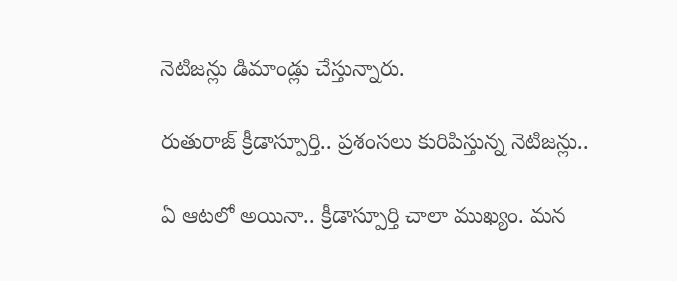నెటిజన్లు డిమాండ్లు చేస్తున్నారు.

రుతురాజ్ క్రీడాస్పూర్తి.. ప్రశంసలు కురిపిస్తున్న నెటిజన్లు..

ఏ ఆటలో అయినా.. క్రీడాస్పూర్తి చాలా ముఖ్యం. మన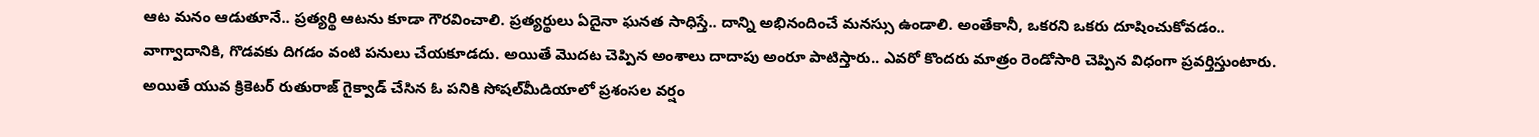ఆట మనం ఆడుతూనే.. ప్రత్యర్థి ఆటను కూడా గౌరవించాలి. ప్రత్యర్థులు ఏదైనా ఘనత సాధిస్తే.. దాన్ని అభినందించే మనస్సు ఉండాలి. అంతేకానీ, ఒకరని ఒకరు దూషించుకోవడం.. వాగ్వాదానికి, గొడవకు దిగడం వంటి పనులు చేయకూడదు. అయితే మొదట చెప్పిన అంశాలు దాదాపు అంరూ పాటిస్తారు.. ఎవరో కొందరు మాత్రం రెండోసారి చెప్పిన విధంగా ప్రవర్తిస్తుంటారు. అయితే యువ క్రికెటర్ రుతురాజ్ గైక్వాడ్ చేసిన ఓ పనికి సోషల్‌మీడియాలో ప్రశంసల వర్షం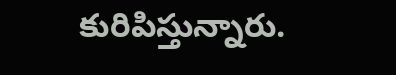కురిపిస్తున్నారు.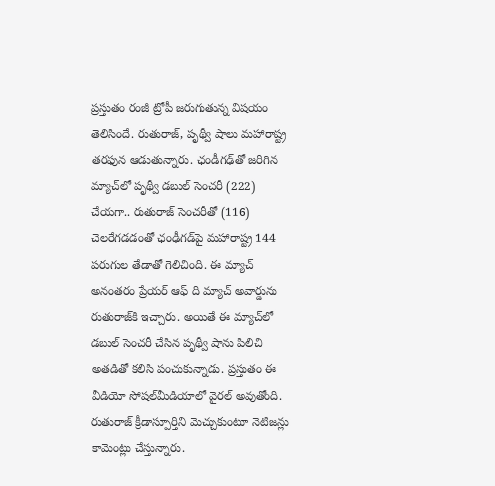ప్రస్తుతం రంజీ ట్రోపీ జరుగుతున్న విషయం తెలిసిందే. రుతురాజ్, పృథ్వీ షాలు మహారాష్ట్ర తరఫున ఆడుతున్నారు. ఛండీగఢ్‌తో జరిగిన మ్యాచ్‌లో పృథ్వీ డబుల్ సెంచరీ (222) చేయగా.. రుతురాజ్ సెంచరీతో (116) చెలరేగడడంతో ఛంఢీగడ్‌పై మహారాష్ట్ర 144 పరుగుల తేడాతో గెలిచింది. ఈ మ్యాచ్ అనంతరం ప్రేయర్ ఆఫ్ ది మ్యాచ్ అవార్డును రుతురాజ్‌కి ఇచ్చారు. అయితే ఈ మ్యాచ్‌లో డబుల్ సెంచరీ చేసిన పృథ్వీ షాను పిలిచి అతడితో కలిసి పంచుకున్నాడు. ప్రస్తుతం ఈ వీడియో సోషల్‌మీడియాలో వైరల్ అవుతోంది. రుతురాజ్ క్రీడాస్పూర్తిని మెచ్చుకుంటూ నెటిజన్లు కామెంట్లు చేస్తున్నారు.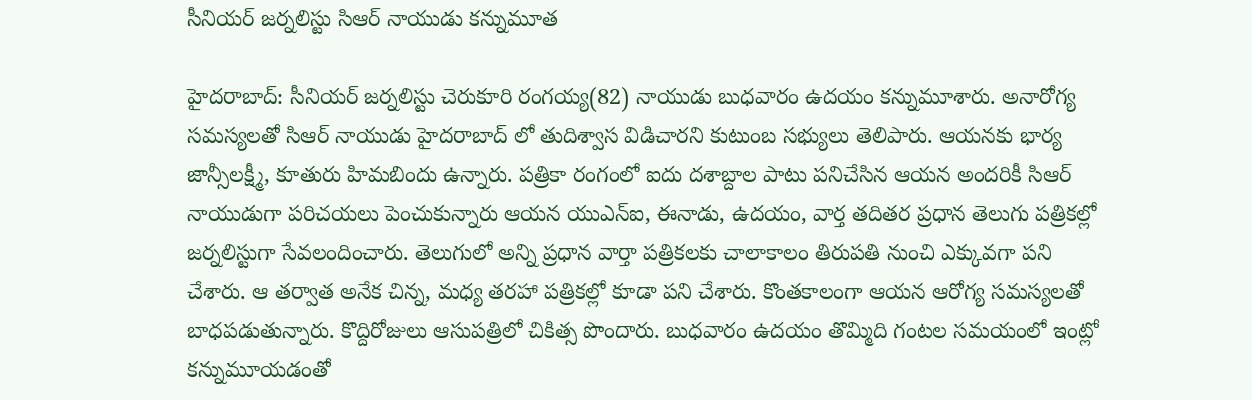సీనియర్ జర్నలిస్టు సిఆర్ నాయుడు కన్నుమూత

హైదరాబాద్: సీనియర్ జర్నలిస్టు చెరుకూరి రంగయ్య(82) నాయుడు బుధవారం ఉదయం కన్నుమూశారు. అనారోగ్య సమస్యలతో సిఆర్ నాయుడు హైదరాబాద్ లో తుదిశ్వాస విడిచారని కుటుంబ సభ్యులు తెలిపారు. ఆయనకు భార్య జాన్సీలక్ష్మీ, కూతురు హిమబిందు ఉన్నారు. పత్రికా రంగంలో ఐదు దశాబ్దాల పాటు పనిచేసిన ఆయన అందరికీ సిఆర్ నాయుడుగా పరిచయలు పెంచుకున్నారు ఆయన యుఎన్ఐ, ఈనాడు, ఉదయం, వార్త తదితర ప్రధాన తెలుగు పత్రికల్లో జర్నలిస్టుగా సేవలందించారు. తెలుగులో అన్ని ప్రధాన వార్తా పత్రికలకు చాలాకాలం తిరుపతి నుంచి ఎక్కువగా పని చేశారు. ఆ తర్వాత అనేక చిన్న, మధ్య తరహా పత్రికల్లో కూడా పని చేశారు. కొంతకాలంగా ఆయన ఆరోగ్య సమస్యలతో బాధపడుతున్నారు. కొద్దిరోజులు ఆసుపత్రిలో చికిత్స పొందారు. బుధవారం ఉదయం తొమ్మిది గంటల సమయంలో ఇంట్లో కన్నుమూయడంతో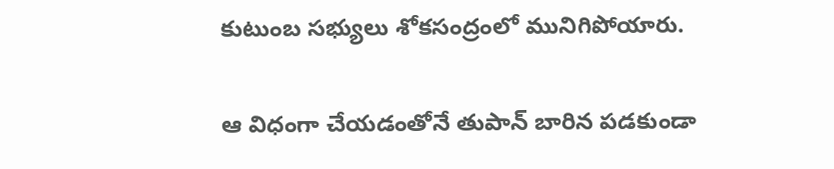కుటుంబ సభ్యులు శోకసంద్రంలో మునిగిపోయారు.

ఆ విధంగా చేయడంతోనే తుపాన్ బారిన పడకుండా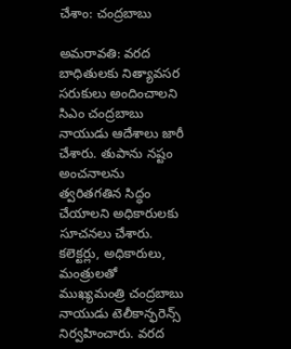చేశాం: చంద్రబాబు

అమరావతి: వరద బాధితులకు నిత్యావసర సరుకులు అందించాలని సిఎం చంద్రబాబు నాయుడు ఆదేశాలు జారీ చేశారు. తుపాను నష్టం అంచనాలను త్వరితగతిన సిద్ధం చేయాలని అధికారులకు సూచనలు చేశారు. కలెక్టర్లు, అధికారులు, మంత్రులతో ముఖ్యమంత్రి చంద్రబాబు నాయుడు టెలీకాన్ఫరెన్స్ నిర్వహించారు. వరద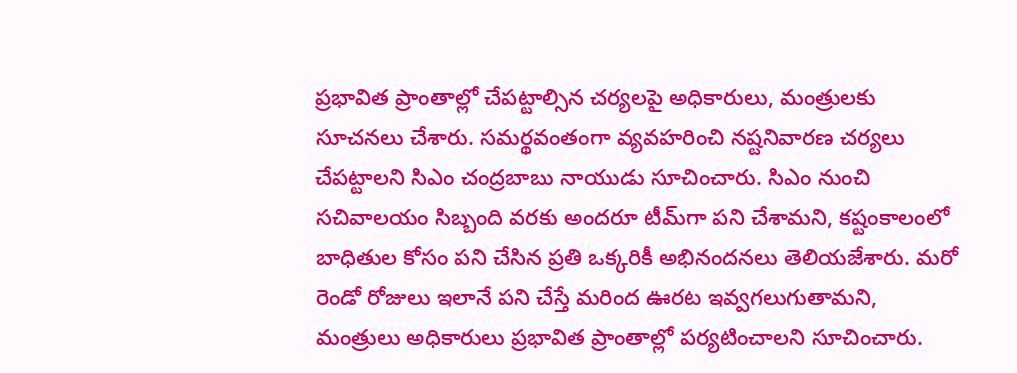ప్రభావిత ప్రాంతాల్లో చేపట్టాల్సిన చర్యలపై అధికారులు, మంత్రులకు సూచనలు చేశారు. సమర్థవంతంగా వ్యవహరించి నష్టనివారణ చర్యలు చేపట్టాలని సిఎం చంద్రబాబు నాయుడు సూచించారు. సిఎం నుంచి సచివాలయం సిబ్బంది వరకు అందరూ టీమ్‌గా పని చేశామని, కష్టంకాలంలో బాధితుల కోసం పని చేసిన ప్రతి ఒక్కరికీ అభినందనలు తెలియజేశారు. మరో రెండో రోజులు ఇలానే పని చేస్తే మరింద ఊరట ఇవ్వగలుగుతామని, మంత్రులు అధికారులు ప్రభావిత ప్రాంతాల్లో పర్యటించాలని సూచించారు.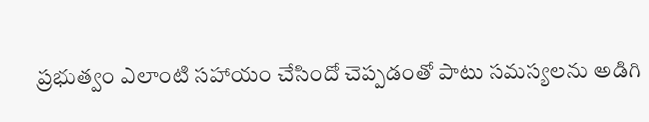ప్రభుత్వం ఎలాంటి సహాయం చేసిందో చెప్పడంతో పాటు సమస్యలను అడిగి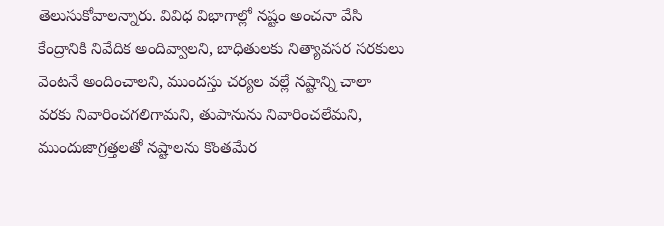తెలుసుకోవాలన్నారు. వివిధ విభాగాల్లో నష్టం అంచనా వేసి కేంద్రానికి నివేదిక అందివ్వాలని, బాధితులకు నిత్యావసర సరకులు వెంటనే అందించాలని, ముందస్తు చర్యల వల్లే నష్టాన్ని చాలా వరకు నివారించగలిగామని, తుపానును నివారించలేమని, ముందుజాగ్రత్తలతో నష్టాలను కొంతమేర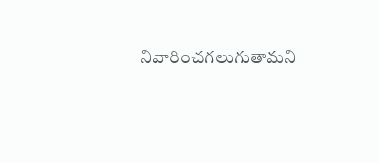నివారించగలుగుతామని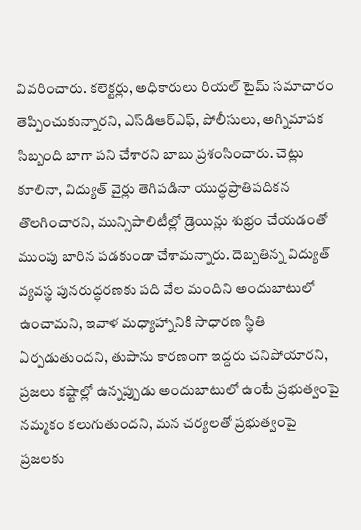వివరించారు. కలెక్టర్లు, అధికారులు రియల్ టైమ్ సమాచారం తెప్పించుకున్నారని, ఎస్‌డిఆర్‌ఎఫ్, పోలీసులు, అగ్నిమాపక సిబ్బంది బాగా పని చేశారని బాబు ప్రశంసించారు. చెట్లు కూలినా, విద్యుత్ వైర్లు తెగిపడినా యుద్ధప్రాతిపదికన తొలగించారని, మున్సిపాలిటీల్లో డ్రెయిన్లు శుభ్రం చేయడంతో ముంపు బారిన పడకుండా చేశామన్నారు. దెబ్బతిన్న విద్యుత్ వ్యవస్థ పునరుద్ధరణకు పది వేల మందిని అందుబాటులో ఉంచామని, ఇవాళ మధ్యాహ్నానికి సాధారణ స్థితి ఏర్పడుతుందని, తుపాను కారణంగా ఇద్దరు చనిపోయారని, ప్రజలు కష్టాల్లో ఉన్నప్పుడు అందుబాటులో ఉంటే ప్రభుత్వంపై నమ్మకం కలుగుతుందని, మన చర్యలతో ప్రభుత్వంపై ప్రజలకు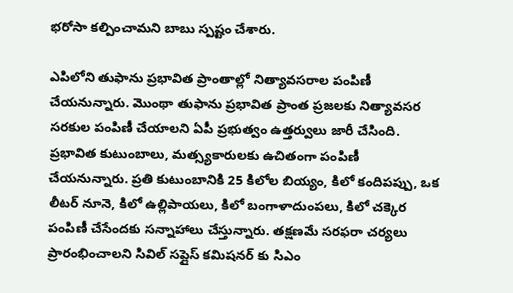భరోసా కల్పించామని బాబు స్పష్టం చేశారు.

ఎపిలోని తుఫాను ప్రభావిత ప్రాంతాల్లో నిత్యావసరాల పంపిణీ చేయనున్నారు. మొంథా తుఫాను ప్రభావిత ప్రాంత ప్రజలకు నిత్యావసర సరకుల పంపిణీ చేయాలని ఏపీ ప్రభుత్వం ఉత్తర్వులు జారీ చేసింది. ప్రభావిత కుటుంబాలు, మత్స్యకారులకు ఉచితంగా పంపిణీ చేయనున్నారు. ప్రతి కుటుంబానికి 25 కిలోల బియ్యం, కిలో కందిపప్పు, ఒక లీటర్ నూనె, కిలో ఉల్లిపాయలు, కిలో బంగాళాదుంపలు, కిలో చక్కెర పంపిణీ చేసేందకు సన్నాహాలు చేస్తున్నారు. తక్షణమే సరఫరా చర్యలు ప్రారంభించాలని సివిల్ సప్లైస్ కమిషనర్ కు సిఎం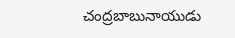చంద్రబాబునాయుడు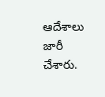ఆదేశాలు జారీ చేశారు.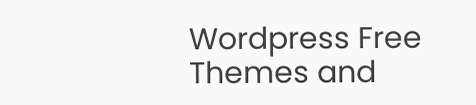Wordpress Free Themes and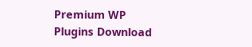Premium WP Plugins Download